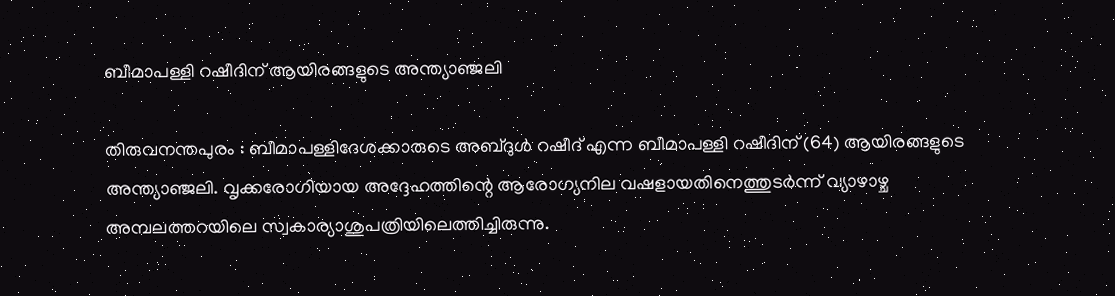ബീമാപള്ളി റഷീദിന് ആയിരങ്ങളുടെ അന്ത്യാഞ്ജലി

തിരുവനന്തപുരം : ബീമാപള്ളിദേശക്കാരുടെ അബ്ദുൾ റഷീദ് എന്ന ബീമാപള്ളി റഷീദിന് (64) ആയിരങ്ങളുടെ അന്ത്യാഞ്ജലി. വൃക്കരോഗിയായ അദ്ദേഹത്തിന്റെ ആരോഗ്യനില വഷളായതിനെത്തുടർന്ന് വ്യാഴാഴ്ച അമ്പലത്തറയിലെ സ്വകാര്യാശുപത്രിയിലെത്തിച്ചിരുന്നു.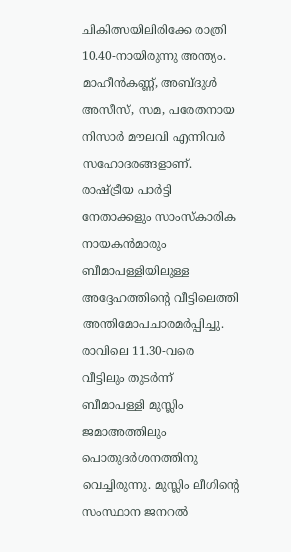ചികിത്സയിലിരിക്കേ രാത്രി 10.40-നായിരുന്നു അന്ത്യം.
മാഹീൻകണ്ണ്, അബ്ദുൾ അസീസ്, സമ, പരേതനായ നിസാർ മൗലവി എന്നിവർ സഹോദരങ്ങളാണ്.
രാഷ്ട്രീയ പാർട്ടി നേതാക്കളും സാംസ്കാരിക നായകൻമാരും ബീമാപള്ളിയിലുള്ള അദ്ദേഹത്തിന്റെ വീട്ടിലെത്തി അന്തിമോപചാരമർപ്പിച്ചു. രാവിലെ 11.30-വരെ വീട്ടിലും തുടർന്ന് ബീമാപള്ളി മുസ്ലിം ജമാഅത്തിലും പൊതുദർശനത്തിനു വെച്ചിരുന്നു. മുസ്ലിം ലീഗിന്റെ സംസ്ഥാന ജനറൽ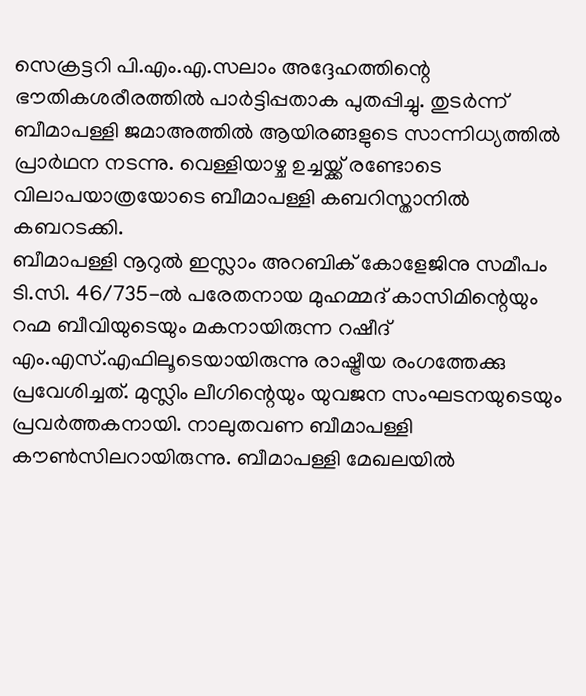സെക്രട്ടറി പി.എം.എ.സലാം അദ്ദേഹത്തിന്റെ ഭൗതികശരീരത്തിൽ പാർട്ടിപ്പതാക പുതപ്പിച്ചു. തുടർന്ന് ബീമാപള്ളി ജമാഅത്തിൽ ആയിരങ്ങളുടെ സാന്നിധ്യത്തിൽ പ്രാർഥന നടന്നു. വെള്ളിയാഴ്ച ഉച്ചയ്ക്ക് രണ്ടോടെ വിലാപയാത്രയോടെ ബീമാപള്ളി കബറിസ്താനിൽ കബറടക്കി.
ബീമാപള്ളി നൂറുൽ ഇസ്ലാം അറബിക് കോളേജിനു സമീപം ടി.സി. 46/735-ൽ പരേതനായ മുഹമ്മദ് കാസിമിന്റെയും റഹ്മ ബീവിയുടെയും മകനായിരുന്ന റഷീദ് എം.എസ്.എഫിലൂടെയായിരുന്നു രാഷ്ട്രീയ രംഗത്തേക്കു പ്രവേശിച്ചത്. മുസ്ലിം ലീഗിന്റെയും യുവജന സംഘടനയുടെയും പ്രവർത്തകനായി. നാലുതവണ ബീമാപള്ളി കൗൺസിലറായിരുന്നു. ബീമാപള്ളി മേഖലയിൽ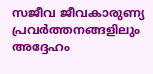സജീവ ജീവകാരുണ്യ പ്രവർത്തനങ്ങളിലും അദ്ദേഹം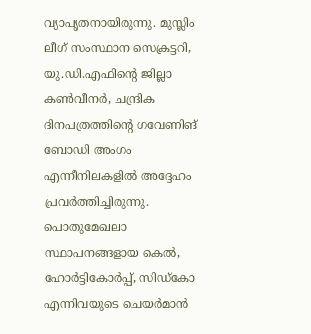വ്യാപൃതനായിരുന്നു. മുസ്ലിം ലീഗ് സംസ്ഥാന സെക്രട്ടറി, യു.ഡി.എഫിന്റെ ജില്ലാ കൺവീനർ, ചന്ദ്രിക ദിനപത്രത്തിന്റെ ഗവേണിങ് ബോഡി അംഗം എന്നീനിലകളിൽ അദ്ദേഹം പ്രവർത്തിച്ചിരുന്നു. പൊതുമേഖലാ സ്ഥാപനങ്ങളായ കെൽ, ഹോർട്ടികോർപ്പ്, സിഡ്കോ എന്നിവയുടെ ചെയർമാൻ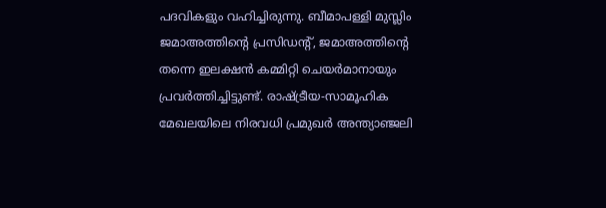പദവികളും വഹിച്ചിരുന്നു. ബീമാപള്ളി മുസ്ലിം ജമാഅത്തിന്റെ പ്രസിഡന്റ്, ജമാഅത്തിന്റെ തന്നെ ഇലക്ഷൻ കമ്മിറ്റി ചെയർമാനായും പ്രവർത്തിച്ചിട്ടുണ്ട്. രാഷ്ട്രീയ-സാമൂഹിക മേഖലയിലെ നിരവധി പ്രമുഖർ അന്ത്യാഞ്ജലി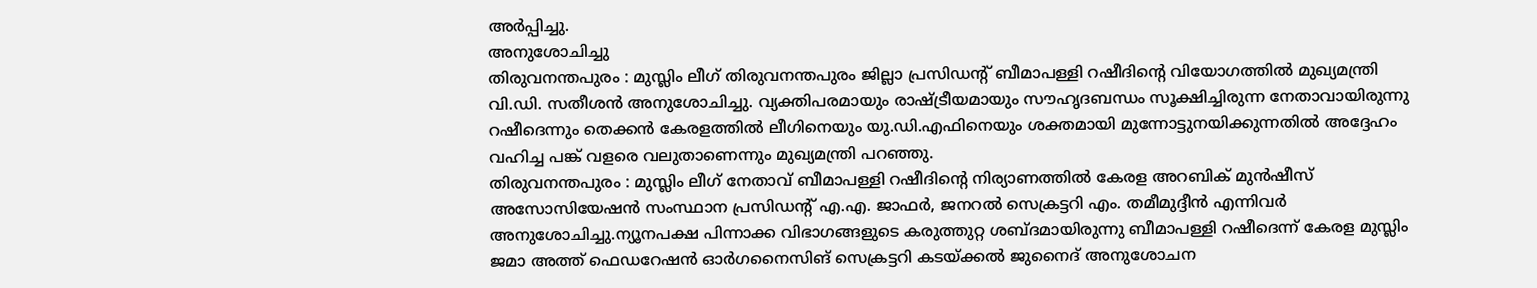അർപ്പിച്ചു.
അനുശോചിച്ചു
തിരുവനന്തപുരം : മുസ്ലിം ലീഗ് തിരുവനന്തപുരം ജില്ലാ പ്രസിഡന്റ് ബീമാപള്ളി റഷീദിന്റെ വിയോഗത്തിൽ മുഖ്യമന്ത്രി വി.ഡി. സതീശൻ അനുശോചിച്ചു. വ്യക്തിപരമായും രാഷ്ട്രീയമായും സൗഹൃദബന്ധം സൂക്ഷിച്ചിരുന്ന നേതാവായിരുന്നു റഷീദെന്നും തെക്കൻ കേരളത്തിൽ ലീഗിനെയും യു.ഡി.എഫിനെയും ശക്തമായി മുന്നോട്ടുനയിക്കുന്നതിൽ അദ്ദേഹം വഹിച്ച പങ്ക് വളരെ വലുതാണെന്നും മുഖ്യമന്ത്രി പറഞ്ഞു.
തിരുവനന്തപുരം : മുസ്ലിം ലീഗ് നേതാവ് ബീമാപള്ളി റഷീദിന്റെ നിര്യാണത്തിൽ കേരള അറബിക് മുൻഷീസ് അസോസിയേഷൻ സംസ്ഥാന പ്രസിഡന്റ് എ.എ. ജാഫർ, ജനറൽ സെക്രട്ടറി എം. തമീമുദ്ദീൻ എന്നിവർ അനുശോചിച്ചു.ന്യൂനപക്ഷ പിന്നാക്ക വിഭാഗങ്ങളുടെ കരുത്തുറ്റ ശബ്ദമായിരുന്നു ബീമാപള്ളി റഷീദെന്ന് കേരള മുസ്ലിം ജമാ അത്ത് ഫെഡറേഷൻ ഓർഗനൈസിങ് സെക്രട്ടറി കടയ്ക്കൽ ജുനൈദ് അനുശോചന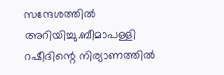സന്ദേശത്തിൽ അറിയിച്ചു.ബീമാപള്ളി റഷീദിന്റെ നിര്യാണത്തിൽ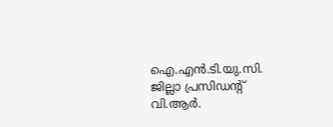ഐ.എൻ.ടി.യു.സി. ജില്ലാ പ്രസിഡന്റ് വി.ആർ.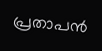പ്രതാപൻ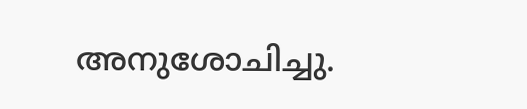അനുശോചിച്ചു.